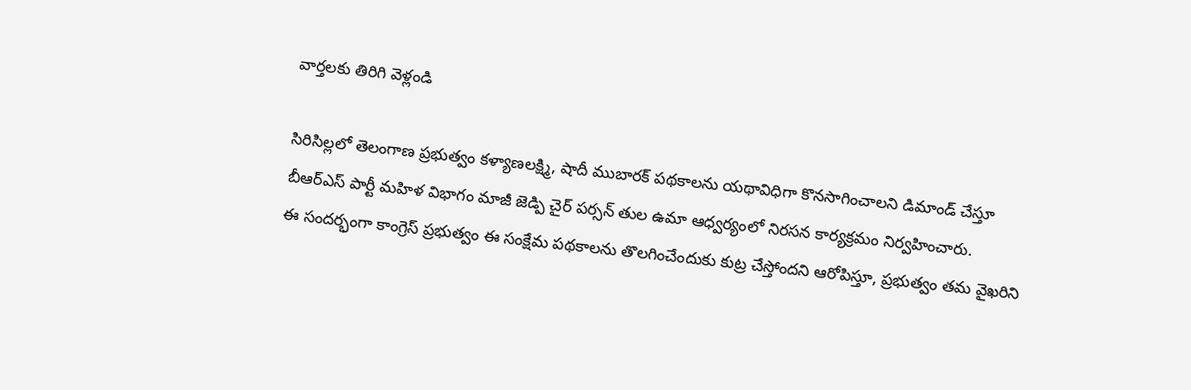వార్తలకు తిరిగి వెళ్లండి

సిరిసిల్లలో తెలంగాణ ప్రభుత్వం కళ్యాణలక్ష్మి, షాదీ ముబారక్ పథకాలను యథావిధిగా కొనసాగించాలని డిమాండ్ చేస్తూ బీఆర్ఎస్ పార్టీ మహిళ విభాగం మాజీ జెడ్పి చైర్ పర్సన్ తుల ఉమా ఆధ్వర్యంలో నిరసన కార్యక్రమం నిర్వహించారు.
ఈ సందర్భంగా కాంగ్రెస్ ప్రభుత్వం ఈ సంక్షేమ పథకాలను తొలగించేందుకు కుట్ర చేస్తోందని ఆరోపిస్తూ, ప్రభుత్వం తమ వైఖరిని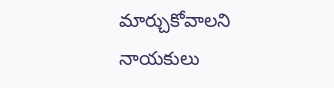మార్చుకోవాలని నాయకులు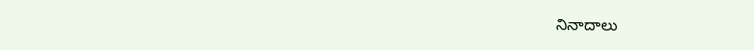నినాదాలు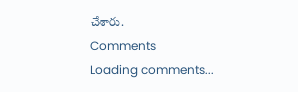చేశారు.
Comments
Loading comments...